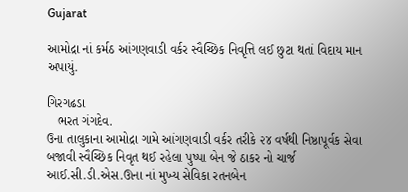Gujarat

આમોદ્રા નાં કર્મઠ આંગણવાડી વર્કર સ્વૈચ્છિક નિવૃત્તિ લઈ છુટા થતાં વિદાય માન અપાયું.

ગિરગઢડા
   ભરત ગંગદેવ.
ઉના તાલુકાના આમોદ્રા ગામે આંગણવાડી વર્કર તરીકે ૨૪ વર્ષથી નિષ્ઠાપૂર્વક સેવા બજાવી સ્વૈચ્છિક નિવૃત થઈ રહેલા પુષ્પા બેન જે ઠાકર નો ચાર્જ આઈ.સી.ડી.એસ.ઊના નાં મુખ્ય સેવિકા રતનબેન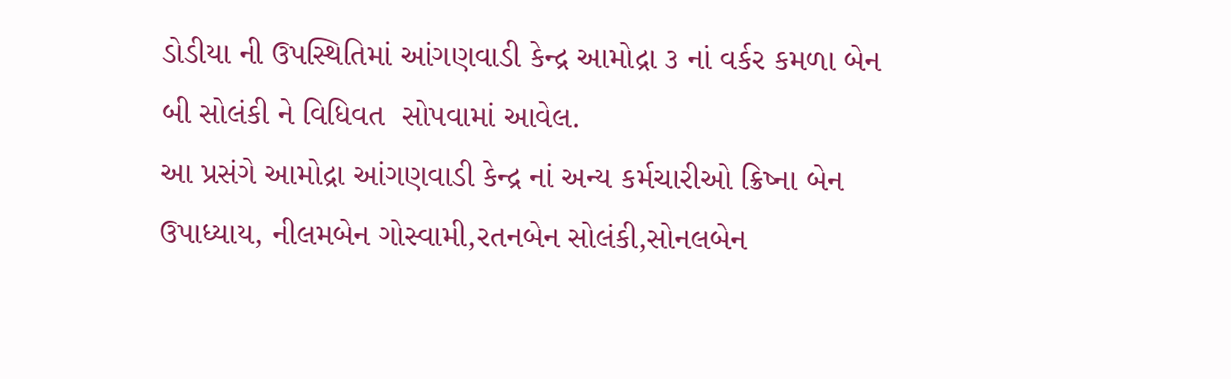ડોડીયા ની ઉપસ્થિતિમાં આંગણવાડી કેન્દ્ર આમોદ્રા ૩ નાં વર્કર કમળા બેન બી સોલંકી ને વિધિવત  સોપવામાં આવેલ.
આ પ્રસંગે આમોદ્રા આંગણવાડી કેન્દ્ર નાં અન્ય કર્મચારીઓ ક્રિષ્ના બેન ઉપાધ્યાય, નીલમબેન ગોસ્વામી,રતનબેન સોલંકી,સોનલબેન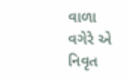વાળા વગેરે એ નિવૃત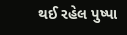થઈ રહેલ પુષ્પા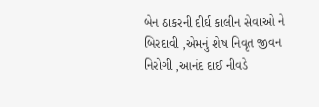બેન ઠાકરની દીર્ઘ કાલીન સેવાઓ ને બિરદાવી ,એમનું શેષ નિવૃત જીવન નિરોગી ,આનંદ દાઈ નીવડે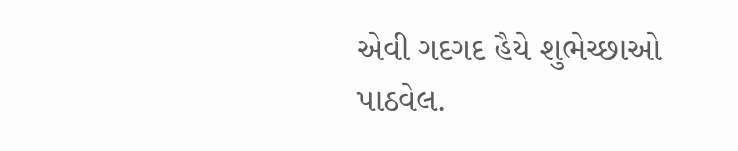એવી ગદગદ હૈયે શુભેચ્છાઓ પાઠવેલ.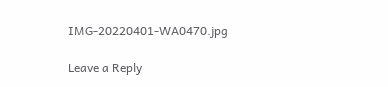IMG-20220401-WA0470.jpg

Leave a Reply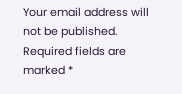Your email address will not be published. Required fields are marked *